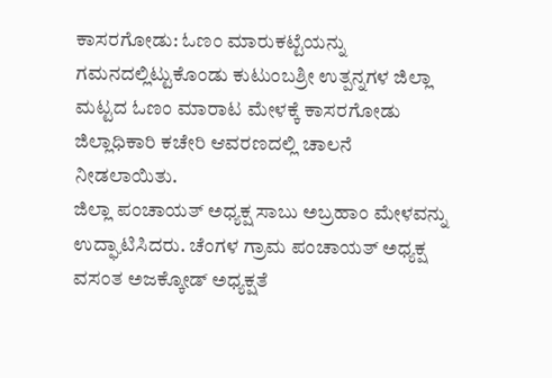ಕಾಸರಗೋಡು: ಓಣಂ ಮಾರುಕಟ್ಟೆಯನ್ನು ಗಮನದಲ್ಲಿಟ್ಟುಕೊಂಡು ಕುಟುಂಬಶ್ರೀ ಉತ್ಪನ್ನಗಳ ಜಿಲ್ಲಾ ಮಟ್ಟದ ಓಣಂ ಮಾರಾಟ ಮೇಳಕ್ಕೆ ಕಾಸರಗೋಡು ಜಿಲ್ಲಾಧಿಕಾರಿ ಕಚೇರಿ ಆವರಣದಲ್ಲಿ ಚಾಲನೆ ನೀಡಲಾಯಿತು.
ಜಿಲ್ಲಾ ಪಂಚಾಯತ್ ಅಧ್ಯಕ್ಷ ಸಾಬು ಅಬ್ರಹಾಂ ಮೇಳವನ್ನು ಉದ್ಘಾಟಿಸಿದರು. ಚೆಂಗಳ ಗ್ರಾಮ ಪಂಚಾಯತ್ ಅಧ್ಯಕ್ಷ ವಸಂತ ಅಜಕ್ಕೋಡ್ ಅಧ್ಯಕ್ಷತೆ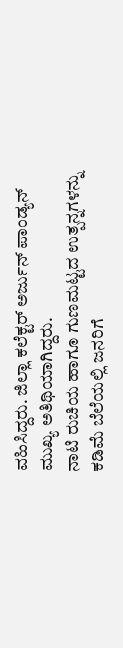ವಹಿಸಿದ್ದರು. ಜಿಲ್ಲಾ ಕಲೆಕ್ಟರ್ ಅರ್ಜುನ್ ಪಾಂಡ್ಯನ್ ಮುಖ್ಯ ಅತಿಥಿಯಾಗಿದ್ದರು.
ನಾಟಿ ರುಚಿಯ ಹಾಗೂ ಗುಣಮಟ್ಟದ ಉತ್ಪನ್ನಗಳನ್ನು ಕಡಿಮೆ ಬೆಲೆಯಲ್ಲಿ ಜನರಿಗೆ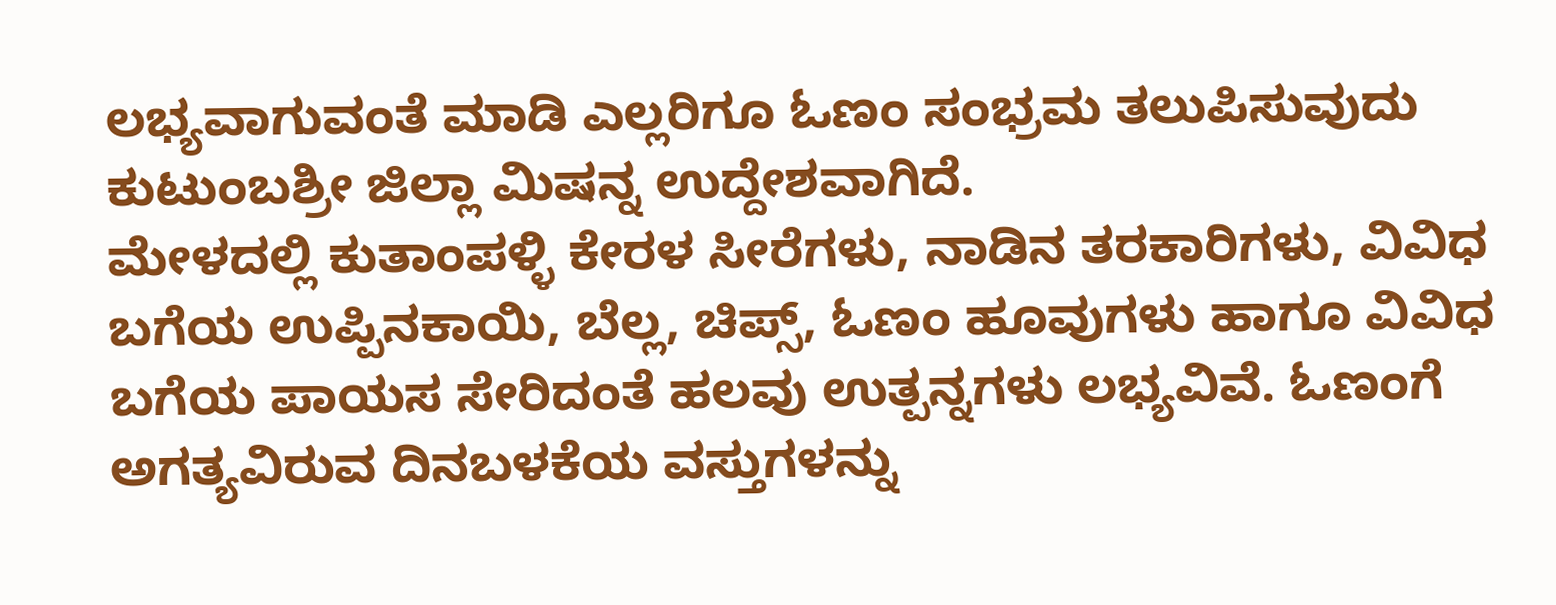ಲಭ್ಯವಾಗುವಂತೆ ಮಾಡಿ ಎಲ್ಲರಿಗೂ ಓಣಂ ಸಂಭ್ರಮ ತಲುಪಿಸುವುದು ಕುಟುಂಬಶ್ರೀ ಜಿಲ್ಲಾ ಮಿಷನ್ನ ಉದ್ದೇಶವಾಗಿದೆ.
ಮೇಳದಲ್ಲಿ ಕುತಾಂಪಳ್ಳಿ ಕೇರಳ ಸೀರೆಗಳು, ನಾಡಿನ ತರಕಾರಿಗಳು, ವಿವಿಧ ಬಗೆಯ ಉಪ್ಪಿನಕಾಯಿ, ಬೆಲ್ಲ, ಚಿಪ್ಸ್, ಓಣಂ ಹೂವುಗಳು ಹಾಗೂ ವಿವಿಧ ಬಗೆಯ ಪಾಯಸ ಸೇರಿದಂತೆ ಹಲವು ಉತ್ಪನ್ನಗಳು ಲಭ್ಯವಿವೆ. ಓಣಂಗೆ ಅಗತ್ಯವಿರುವ ದಿನಬಳಕೆಯ ವಸ್ತುಗಳನ್ನು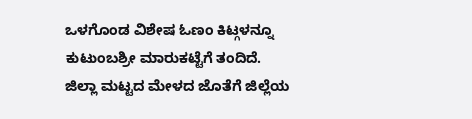ಒಳಗೊಂಡ ವಿಶೇಷ ಓಣಂ ಕಿಟ್ಗಳನ್ನೂ ಕುಟುಂಬಶ್ರೀ ಮಾರುಕಟ್ಟೆಗೆ ತಂದಿದೆ.
ಜಿಲ್ಲಾ ಮಟ್ಟದ ಮೇಳದ ಜೊತೆಗೆ ಜಿಲ್ಲೆಯ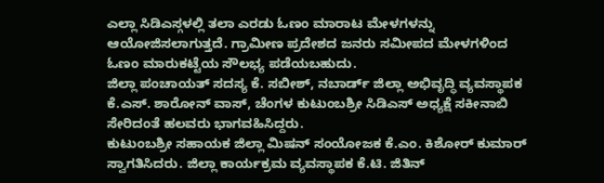ಎಲ್ಲಾ ಸಿಡಿಎಸ್ಗಳಲ್ಲಿ ತಲಾ ಎರಡು ಓಣಂ ಮಾರಾಟ ಮೇಳಗಳನ್ನು ಆಯೋಜಿಸಲಾಗುತ್ತದೆ. ಗ್ರಾಮೀಣ ಪ್ರದೇಶದ ಜನರು ಸಮೀಪದ ಮೇಳಗಳಿಂದ ಓಣಂ ಮಾರುಕಟ್ಟೆಯ ಸೌಲಭ್ಯ ಪಡೆಯಬಹುದು.
ಜಿಲ್ಲಾ ಪಂಚಾಯತ್ ಸದಸ್ಯ ಕೆ. ಸಬೀಶ್, ನಬಾರ್ಡ್ ಜಿಲ್ಲಾ ಅಭಿವೃದ್ಧಿ ವ್ಯವಸ್ಥಾಪಕ ಕೆ.ಎಸ್. ಶಾರೋನ್ ವಾಸ್, ಚೆಂಗಳ ಕುಟುಂಬಶ್ರೀ ಸಿಡಿಎಸ್ ಅಧ್ಯಕ್ಷೆ ಸಕೀನಾಬಿ ಸೇರಿದಂತೆ ಹಲವರು ಭಾಗವಹಿಸಿದ್ದರು.
ಕುಟುಂಬಶ್ರೀ ಸಹಾಯಕ ಜಿಲ್ಲಾ ಮಿಷನ್ ಸಂಯೋಜಕ ಕೆ.ಎಂ. ಕಿಶೋರ್ ಕುಮಾರ್ ಸ್ವಾಗತಿಸಿದರು. ಜಿಲ್ಲಾ ಕಾರ್ಯಕ್ರಮ ವ್ಯವಸ್ಥಾಪಕ ಕೆ.ಟಿ. ಜಿತಿನ್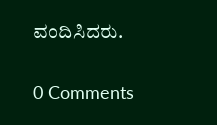ವಂದಿಸಿದರು.

0 Comments